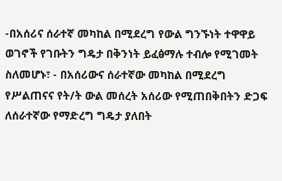-በአሰሪና ሰራተኛ መካከል በሚደረግ የውል ግንኙነት ተዋዋይ ወገኖች የገቡትን ግዴታ በቅንነት ይፈፅማሉ ተብሎ የሚገመት ስለመሆኑ፣ - በአሰሪውና ሰራተኛው መካከል በሚደረግ የሥልጠናና የት/ት ውል መሰረት አሰሪው የሚጠበቅበትን ድጋፍ ለሰራተኛው የማድረግ ግዴታ ያለበት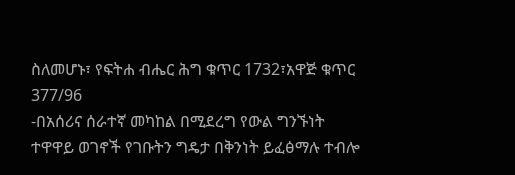ስለመሆኑ፣ የፍትሐ ብሔር ሕግ ቁጥር 1732፣አዋጅ ቁጥር 377/96
-በአሰሪና ሰራተኛ መካከል በሚደረግ የውል ግንኙነት ተዋዋይ ወገኖች የገቡትን ግዴታ በቅንነት ይፈፅማሉ ተብሎ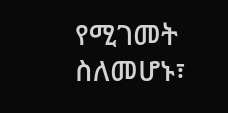የሚገመት ስለመሆኑ፣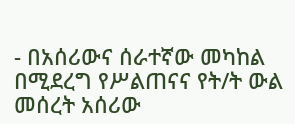- በአሰሪውና ሰራተኛው መካከል በሚደረግ የሥልጠናና የት/ት ውል መሰረት አሰሪው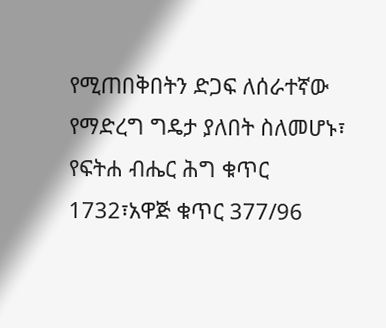የሚጠበቅበትን ድጋፍ ለሰራተኛው የማድረግ ግዴታ ያለበት ስለመሆኑ፣ የፍትሐ ብሔር ሕግ ቁጥር 1732፣አዋጅ ቁጥር 377/96